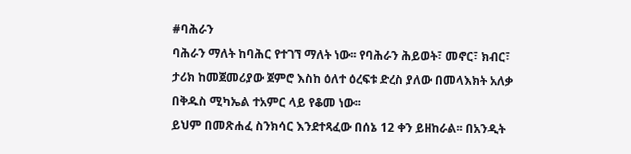#ባሕራን
ባሕራን ማለት ከባሕር የተገኘ ማለት ነው፡፡ የባሕራን ሕይወት፣ መኖር፣ ክብር፣ ታሪክ ከመጀመሪያው ጀምሮ እስከ ዕለተ ዕረፍቱ ድረስ ያለው በመላእክት አለቃ በቅዱስ ሚካኤል ተአምር ላይ የቆመ ነው፡፡
ይህም በመጽሐፈ ስንክሳር እንደተጻፈው በሰኔ 12 ቀን ይዘከራል፡፡ በአንዲት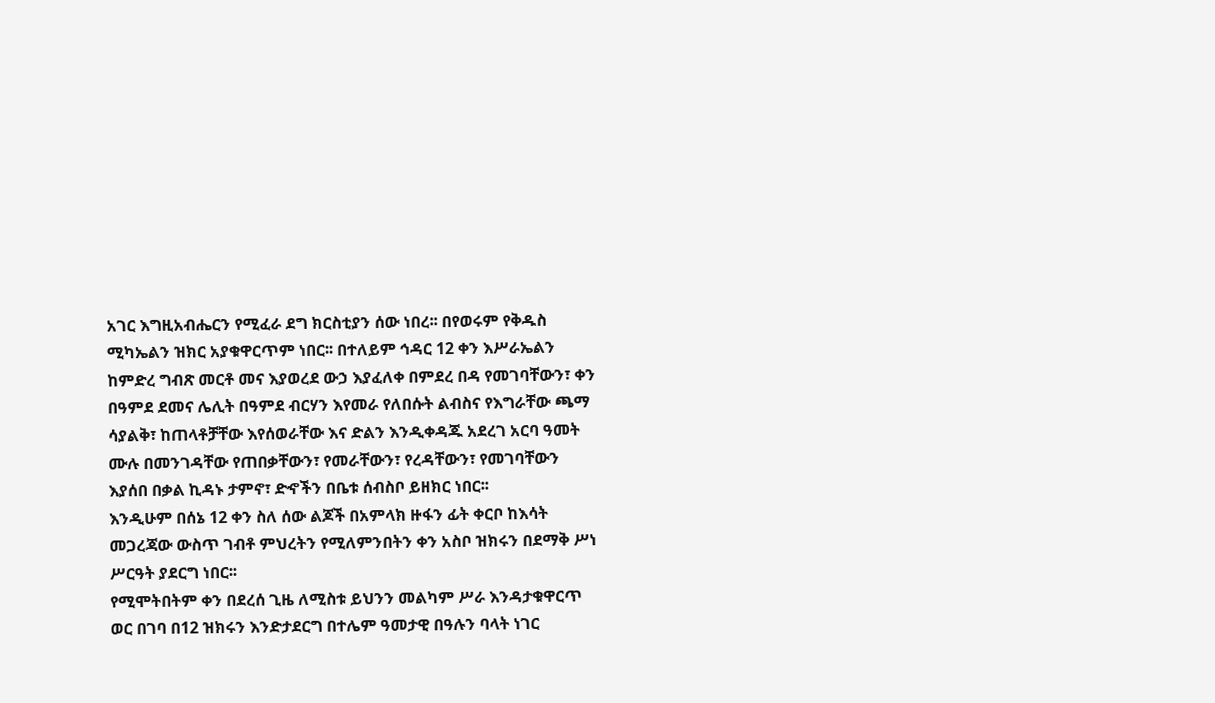አገር እግዚአብሔርን የሚፈራ ደግ ክርስቲያን ሰው ነበረ፡፡ በየወሩም የቅዱስ ሚካኤልን ዝክር አያቁዋርጥም ነበር፡፡ በተለይም ኅዳር 12 ቀን እሥራኤልን ከምድረ ግብጽ መርቶ መና እያወረደ ውኃ እያፈለቀ በምደረ በዳ የመገባቸውን፣ ቀን በዓምደ ደመና ሌሊት በዓምደ ብርሃን እየመራ የለበሱት ልብስና የእግራቸው ጫማ ሳያልቅ፣ ከጠላቶቻቸው እየሰወራቸው እና ድልን እንዲቀዳጁ አደረገ አርባ ዓመት ሙሉ በመንገዳቸው የጠበቃቸውን፣ የመራቸውን፣ የረዳቸውን፣ የመገባቸውን እያሰበ በቃል ኪዳኑ ታምኖ፣ ድኆችን በቤቱ ሰብስቦ ይዘክር ነበር፡፡
እንዲሁም በሰኔ 12 ቀን ስለ ሰው ልጆች በአምላክ ዙፋን ፊት ቀርቦ ከእሳት መጋረጃው ውስጥ ገብቶ ምህረትን የሚለምንበትን ቀን አስቦ ዝክሩን በደማቅ ሥነ ሥርዓት ያደርግ ነበር፡፡
የሚሞትበትም ቀን በደረሰ ጊዜ ለሚስቱ ይህንን መልካም ሥራ እንዳታቁዋርጥ ወር በገባ በ12 ዝክሩን እንድታደርግ በተሌም ዓመታዊ በዓሉን ባላት ነገር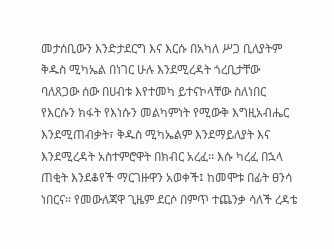መታሰቢውን እንድታደርግ እና እርሱ በአካለ ሥጋ ቢለያትም ቅዱስ ሚካኤል በነገር ሁሉ እንደሚረዳት ጎረቢታቸው ባለጸጋው ሰው በሀብቱ እየተመካ ይተናኮላቸው ስለነበር የእርሱን ክፋት የእነሱን መልካምነት የሚውቅ እግዚአብሔር እንደሚጠብቃት፣ ቅዱስ ሚካኤልም እንደማይለያት እና እንደሚረዳት አስተምሮዋት በክብር አረፈ፡፡ እሱ ካረፈ በኋላ ጠቂት እንደቆየች ማርገዙዋን አወቀች፤ ከመሞቱ በፊት ፀንሳ ነበርና፡፡ የመውለጃዋ ጊዜም ደርሶ በምጥ ተጨንቃ ሳለች ረዳቴ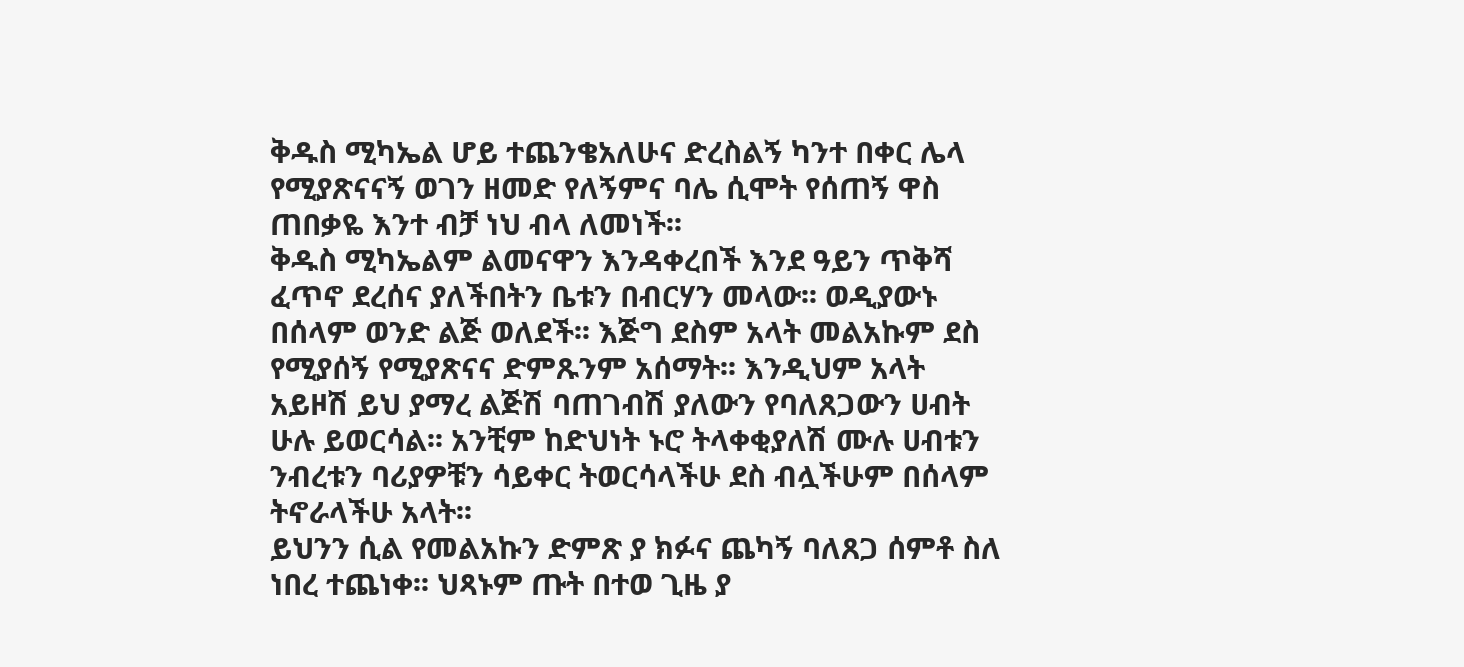ቅዱስ ሚካኤል ሆይ ተጨንቄአለሁና ድረስልኝ ካንተ በቀር ሌላ የሚያጽናናኝ ወገን ዘመድ የለኝምና ባሌ ሲሞት የሰጠኝ ዋስ ጠበቃዬ እንተ ብቻ ነህ ብላ ለመነች፡፡
ቅዱስ ሚካኤልም ልመናዋን እንዳቀረበች እንደ ዓይን ጥቅሻ ፈጥኖ ደረሰና ያለችበትን ቤቱን በብርሃን መላው፡፡ ወዲያውኑ በሰላም ወንድ ልጅ ወለደች፡፡ እጅግ ደስም አላት መልአኩም ደስ የሚያሰኝ የሚያጽናና ድምጹንም አሰማት፡፡ እንዲህም አላት አይዞሽ ይህ ያማረ ልጅሽ ባጠገብሽ ያለውን የባለጸጋውን ሀብት ሁሉ ይወርሳል፡፡ አንቺም ከድህነት ኑሮ ትላቀቂያለሽ ሙሉ ሀብቱን ንብረቱን ባሪያዎቹን ሳይቀር ትወርሳላችሁ ደስ ብሏችሁም በሰላም ትኖራላችሁ አላት፡፡
ይህንን ሲል የመልአኩን ድምጽ ያ ክፉና ጨካኝ ባለጸጋ ሰምቶ ስለ ነበረ ተጨነቀ፡፡ ህጻኑም ጡት በተወ ጊዜ ያ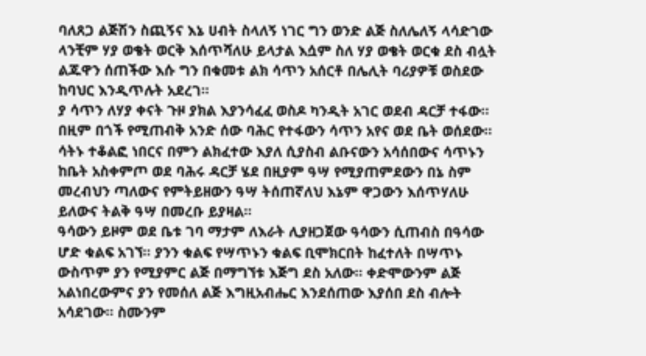ባለጸጋ ልጅሽን ስጪኝና እኔ ሀብት ስላለኝ ነገር ግን ወንድ ልጅ ስለሌለኝ ላሳድገው ላንቺም ሃያ ወቄት ወርቅ እሰጥሻለሁ ይላታል እሷም ስለ ሃያ ወቄት ወርቁ ደስ ብሏት ልጁዋን ሰጠችው እሱ ግን በቁመቱ ልክ ሳጥን አሰርቶ በሌሊት ባሪያዎቹ ወስደው ከባህር እንዲጥሉት አደረገ፡፡
ያ ሳጥን ለሃያ ቀናት ጉዞ ያክል እያንሳፈፈ ወስዶ ካንዲት አገር ወደብ ዳርቻ ተፋው፡፡
በዚም በጎች የሚጠብቅ አንድ ሰው ባሕር የተፋውን ሳጥን አየና ወደ ቤት ወሰደው፡፡
ሳትኑ ተቆልፎ ነበርና በምን ልክፈተው እያለ ሲያስብ ልቡናውን አሳሰበውና ሳጥኑን ከቤት አስቀምጦ ወደ ባሕሩ ዳርቻ ሄደ በዚያም ዓሣ የሚያጠምደውን በኔ ስም መረብህን ጣለውና የምትይዘውን ዓሣ ትሰጠኛለህ እኔም ዋጋውን እሰጥሃለሁ ይለውና ትልቅ ዓሣ በመረቡ ይያዛል፡፡
ዓሳውን ይዞም ወደ ቤቱ ገባ ማታም ለእራት ሊያዘጋጀው ዓሳውን ሲጠብስ በዓሳው ሆድ ቁልፍ አገኘ፡፡ ያንን ቁልፍ የሣጥኑን ቁልፍ ቢሞክርበት ከፈተለት በሣጥኑ ውስጥም ያን የሚያምር ልጅ በማግኘቱ እጅግ ደስ አለው፡፡ ቀድሞውንም ልጅ አልነበረውምና ያን የመሰለ ልጅ እግዚአብሔር እንደሰጠው እያሰበ ደስ ብሎት አሳደገው፡፡ ስሙንም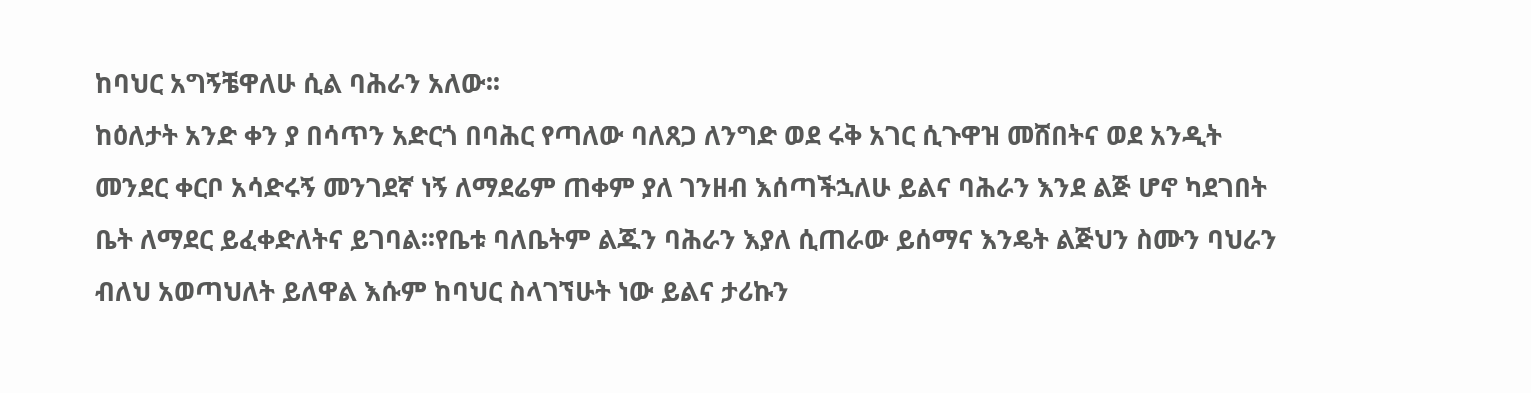ከባህር አግኝቼዋለሁ ሲል ባሕራን አለው፡፡
ከዕለታት አንድ ቀን ያ በሳጥን አድርጎ በባሕር የጣለው ባለጸጋ ለንግድ ወደ ሩቅ አገር ሲጉዋዝ መሸበትና ወደ አንዲት መንደር ቀርቦ አሳድሩኝ መንገደኛ ነኝ ለማደሬም ጠቀም ያለ ገንዘብ እሰጣችኋለሁ ይልና ባሕራን እንደ ልጅ ሆኖ ካደገበት ቤት ለማደር ይፈቀድለትና ይገባል፡፡የቤቱ ባለቤትም ልጁን ባሕራን እያለ ሲጠራው ይሰማና እንዴት ልጅህን ስሙን ባህራን ብለህ አወጣህለት ይለዋል እሱም ከባህር ስላገኘሁት ነው ይልና ታሪኩን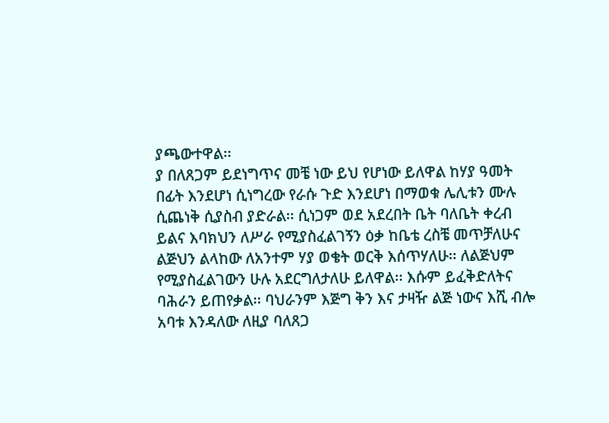ያጫውተዋል፡፡
ያ በለጸጋም ይደነግጥና መቼ ነው ይህ የሆነው ይለዋል ከሃያ ዓመት በፊት እንደሆነ ሲነግረው የራሱ ጉድ እንደሆነ በማወቁ ሌሊቱን ሙሉ ሲጨነቅ ሲያስብ ያድራል፡፡ ሲነጋም ወደ አደረበት ቤት ባለቤት ቀረብ ይልና እባክህን ለሥራ የሚያስፈልገኝን ዕቃ ከቤቴ ረስቼ መጥቻለሁና ልጅህን ልላከው ለአንተም ሃያ ወቄት ወርቅ እሰጥሃለሁ፡፡ ለልጅህም የሚያስፈልገውን ሁሉ አደርግለታለሁ ይለዋል፡፡ እሱም ይፈቅድለትና ባሕራን ይጠየቃል፡፡ ባህራንም እጅግ ቅን እና ታዛዥ ልጅ ነውና እሺ ብሎ አባቱ እንዳለው ለዚያ ባለጸጋ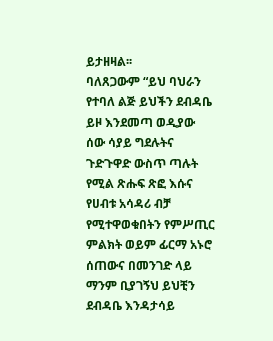ይታዘዛል፡፡
ባለጸጋውም “ይህ ባህራን የተባለ ልጅ ይህችን ደብዳቤ ይዞ እንደመጣ ወዲያው ሰው ሳያይ ግደሉትና ጉድጉዋድ ውስጥ ጣሉት የሚል ጽሑፍ ጽፎ እሱና የሀብቱ አሳዳሪ ብቻ የሚተዋወቁበትን የምሥጢር ምልክት ወይም ፊርማ አኑሮ ሰጠውና በመንገድ ላይ ማንም ቢያገኝህ ይህቺን ደብዳቤ እንዳታሳይ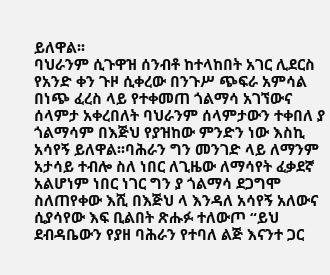ይለዋል፡፡
ባህራንም ሲጉዋዝ ሰንብቶ ከተላከበት አገር ሊደርስ የአንድ ቀን ጉዞ ሲቀረው በንጉሥ ጭፍራ አምሳል በነጭ ፈረስ ላይ የተቀመጠ ጎልማሳ አገኘውና ሰላምታ አቀረበለት ባህራንም ሰላምታውን ተቀበለ ያ ጎልማሳም በእጅህ የያዝከው ምንድን ነው እስኪ አሳየኝ ይለዋል፡፡ባሕራን ግን መንገድ ላይ ለማንም አታሳይ ተብሎ ስለ ነበር ለጊዜው ለማሳየት ፈቃደኛ አልሆነም ነበር ነገር ግን ያ ጎልማሳ ደጋግሞ ስለጠየቀው እሺ በእጅህ ላ እንዳለ አሳየኝ አለውና ሲያሳየው እፍ ቢልበት ጽሑፉ ተለውጦ “ይህ ደብዳቤውን የያዘ ባሕራን የተባለ ልጅ እናንተ ጋር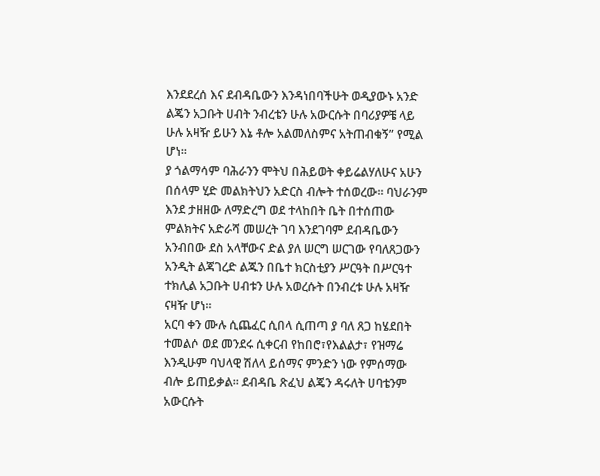እንደደረሰ እና ደብዳቤውን እንዳነበባችሁት ወዲያውኑ አንድ ልጄን አጋቡት ሀብት ንብረቴን ሁሉ አውርሱት በባሪያዎቼ ላይ ሁሉ አዛዥ ይሁን እኔ ቶሎ አልመለስምና አትጠብቁኝ” የሚል ሆነ፡፡
ያ ጎልማሳም ባሕራንን ሞትህ በሕይወት ቀይሬልሃለሁና አሁን በሰላም ሂድ መልክትህን አድርስ ብሎት ተሰወረው፡፡ ባህራንም እንደ ታዘዘው ለማድረግ ወደ ተላከበት ቤት በተሰጠው ምልክትና አድራሻ መሠረት ገባ እንደገባም ደብዳቤውን አንብበው ደስ አላቸውና ድል ያለ ሠርግ ሠርገው የባለጸጋውን አንዲት ልጃገረድ ልጁን በቤተ ክርስቲያን ሥርዓት በሥርዓተ ተክሊል አጋቡት ሀብቱን ሁሉ አወረሱት በንብረቱ ሁሉ አዛዥ ናዛዥ ሆነ፡፡
አርባ ቀን ሙሉ ሲጨፈር ሲበላ ሲጠጣ ያ ባለ ጸጋ ከሄደበት ተመልሶ ወደ መንደሩ ሲቀርብ የከበሮ፣የእልልታ፣ የዝማሬ እንዲሁም ባህላዊ ሽለላ ይሰማና ምንድን ነው የምሰማው ብሎ ይጠይቃል፡፡ ደብዳቤ ጽፈህ ልጄን ዳሩለት ሀባቴንም አውርሱት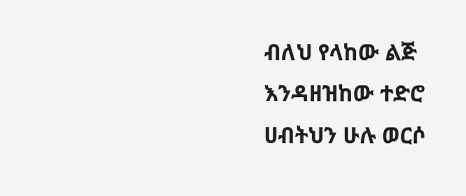ብለህ የላከው ልጅ እንዳዘዝከው ተድሮ ሀብትህን ሁሉ ወርሶ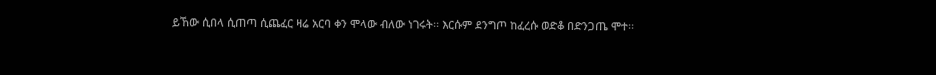ይኸው ሲበላ ሲጠጣ ሲጨፈር ዛሬ አርባ ቀን ሞላው ብለው ነገሩት፡፡ እርሱም ደንግጦ ከፈረሱ ወድቆ በድንጋጤ ሞተ፡፡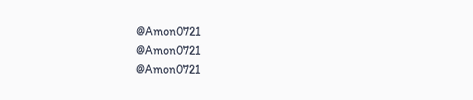@Amon0721
@Amon0721
@Amon0721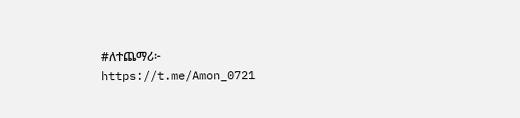#ለተጨማሪ፦ https://t.me/Amon_0721